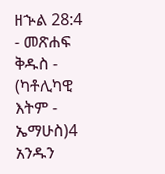ዘኍል 28:4 - መጽሐፍ ቅዱስ - (ካቶሊካዊ እትም - ኤማሁስ)4 አንዱን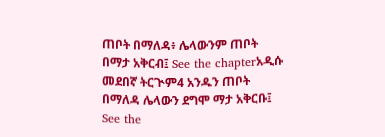ጠቦት በማለዳ፥ ሌላውንም ጠቦት በማታ አቅርብ፤ See the chapterአዲሱ መደበኛ ትርጒም4 አንዱን ጠቦት በማለዳ ሌላውን ደግሞ ማታ አቅርቡ፤ See the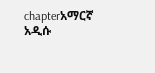chapterአማርኛ አዲሱ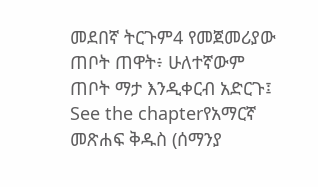መደበኛ ትርጉም4 የመጀመሪያው ጠቦት ጠዋት፥ ሁለተኛውም ጠቦት ማታ እንዲቀርብ አድርጉ፤ See the chapterየአማርኛ መጽሐፍ ቅዱስ (ሰማንያ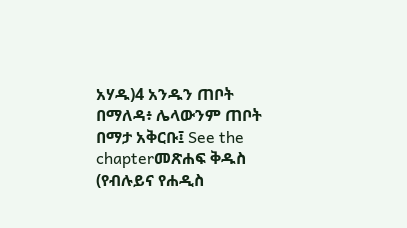አሃዱ)4 አንዱን ጠቦት በማለዳ፥ ሌላውንም ጠቦት በማታ አቅርቡ፤ See the chapterመጽሐፍ ቅዱስ (የብሉይና የሐዲስ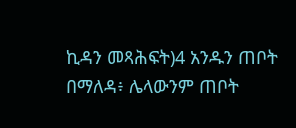ኪዳን መጻሕፍት)4 አንዱን ጠቦት በማለዳ፥ ሌላውንም ጠቦት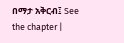በማታ አቅርብ፤ See the chapter |